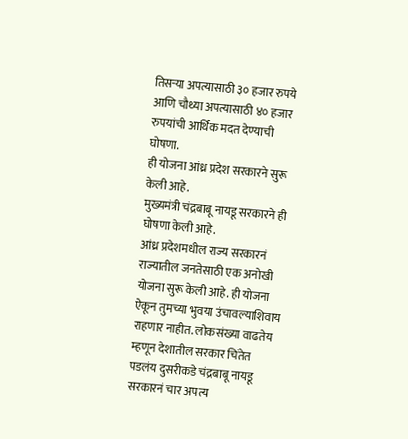तिसऱ्या अपत्यासाठी ३० हजार रुपये आणि चौथ्या अपत्यासाठी ४० हजार रुपयांची आर्थिक मदत देण्याची घोषणा.
ही योजना आंध्र प्रदेश सरकारने सुरू केली आहे.
मुख्यमंत्री चंद्रबाबू नायडू सरकारने ही घोषणा केली आहे.
आंध्र प्रदेशमधील राज्य सरकारनं राज्यातील जनतेसाठी एक अनोखी योजना सुरू केली आहे. ही योजना ऐकून तुमच्या भुवया उंचावल्याशिवाय राहणार नाहीत. लोकसंख्या वाढतेय म्हणून देशातील सरकार चिंतेत पडलंय दुसरीकडे चंद्रबाबू नायडू सरकारनं चार अपत्य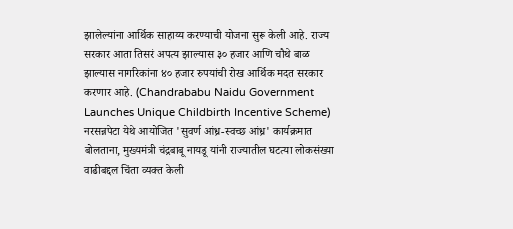झालेल्यांना आर्थिक साहाय्य करण्याची योजना सुरू केली आहे. राज्य सरकार आता तिसरं अपत्य झाल्यास ३० हजार आणि चौथे बाळ झाल्यास नागरिकांना ४० हजार रुपयांची रोख आर्थिक मदत सरकार करणार आहे. (Chandrababu Naidu Government Launches Unique Childbirth Incentive Scheme)
नरसन्नपेटा येथे आयोजित 'सुवर्ण आंध्र-स्वच्छ आंध्र' कार्यक्रमात बोलताना, मुख्यमंत्री चंद्रबाबू नायडू यांनी राज्यातील घटत्या लोकसंख्या वाढीबद्दल चिंता व्यक्त केली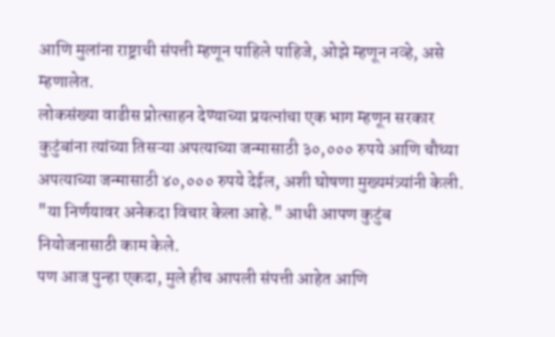आणि मुलांना राष्ट्राची संपत्ती म्हणून पाहिले पाहिजे, ओझे म्हणून नव्हे, असे म्हणालेत.
लोकसंख्या वाढीस प्रोत्साहन देण्याच्या प्रयत्नांचा एक भाग म्हणून सरकार कुटुंबांना त्यांच्या तिसऱ्या अपत्याच्या जन्मासाठी ३०,००० रुपये आणि चौथ्या अपत्याच्या जन्मासाठी ४०,००० रुपये देईल, अशी घोषणा मुख्यमंत्र्यांनी केली. "या निर्णयावर अनेकदा विचार केला आहे." आधी आपण कुटुंब नियोजनासाठी काम केले.
पण आज पुन्हा एकदा, मुले हीच आपली संपत्ती आहेत आणि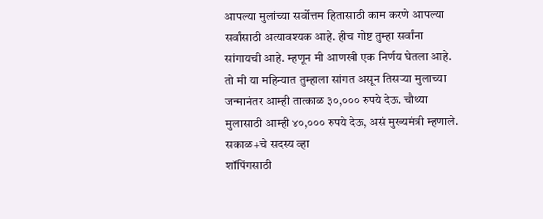आपल्या मुलांच्या सर्वोत्तम हितासाठी काम करणे आपल्या सर्वांसाठी अत्यावश्यक आहे. हीच गोष्ट तुम्हा सर्वांना सांगायची आहे. म्हणून मी आणखी एक निर्णय घेतला आहे. तो मी या महिन्यात तुम्हाला सांगत असून तिसऱ्या मुलाच्या जन्मानंतर आम्ही तात्काळ ३०,००० रुपये देऊ. चौथ्या मुलासाठी आम्ही ४०,००० रुपये देऊ, असं मुख्यमंत्री म्हणाले.
सकाळ+चे सदस्य व्हा
शॉपिंगसाठी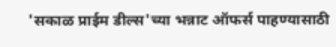'सकाळ प्राईम डील्स'च्या भन्नाट ऑफर्स पाहण्यासाठी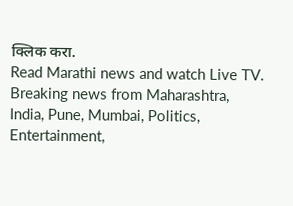क्लिक करा.
Read Marathi news and watch Live TV. Breaking news from Maharashtra, India, Pune, Mumbai, Politics, Entertainment,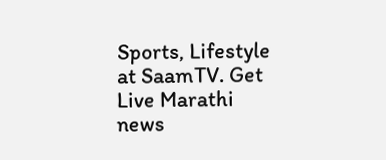Sports, Lifestyle at SaamTV. Get Live Marathi news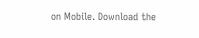on Mobile. Download the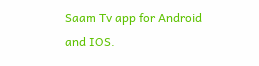Saam Tv app for Android and IOS.